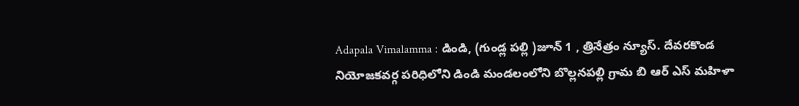Adapala Vimalamma : డిండి, (గుండ్ల పల్లి )జూన్ 1 , త్రినేత్రం న్యూస్. దేవరకొండ నియోజకవర్గ పరిధిలోని డిండి మండలంలోని బొల్లనపల్లి గ్రామ బి ఆర్ ఎస్ మహిళా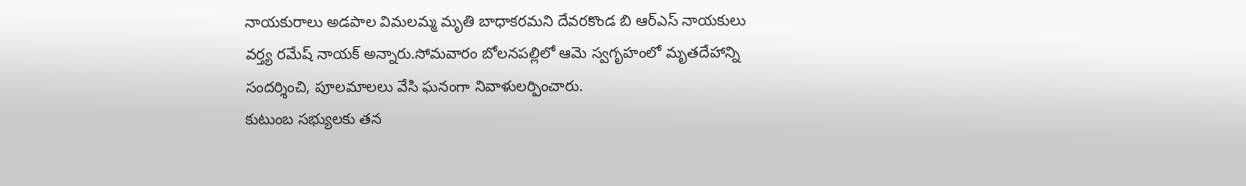నాయకురాలు అడపాల విమలమ్మ మృతి బాధాకరమని దేవరకొండ బి ఆర్ఎస్ నాయకులు వర్త్య రమేష్ నాయక్ అన్నారు.సోమవారం బోలనపల్లిలో ఆమె స్వగృహంలో మృతదేహాన్ని సందర్శించి, పూలమాలలు వేసి ఘనంగా నివాళులర్పించారు.
కుటుంబ సభ్యులకు తన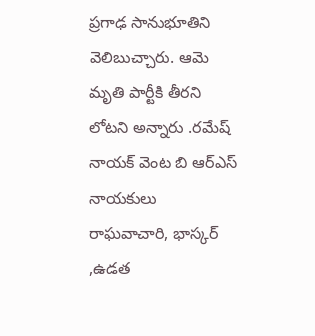ప్రగాఢ సానుభూతిని వెలిబుచ్చారు. ఆమె మృతి పార్టీకి తీరని లోటని అన్నారు .రమేష్ నాయక్ వెంట బి ఆర్ఎస్ నాయకులు రాఘవాచారి, భాస్కర్ ,ఉడత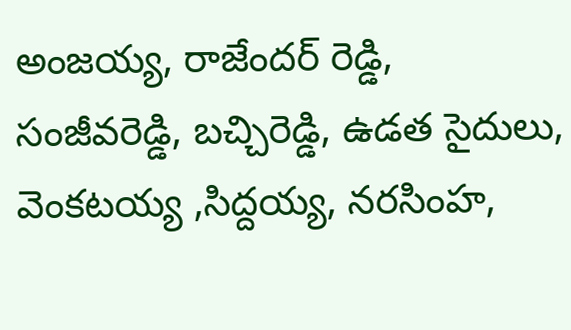అంజయ్య, రాజేందర్ రెడ్డి, సంజీవరెడ్డి, బచ్చిరెడ్డి, ఉడత సైదులు, వెంకటయ్య ,సిద్దయ్య, నరసింహ,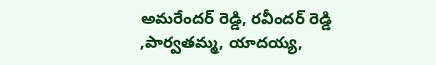అమరేందర్ రెడ్డి, రవీందర్ రెడ్డి ,పార్వతమ్మ, యాదయ్య,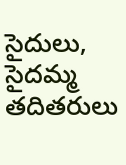సైదులు, సైదమ్మ తదితరులు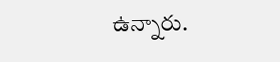ఉన్నారు.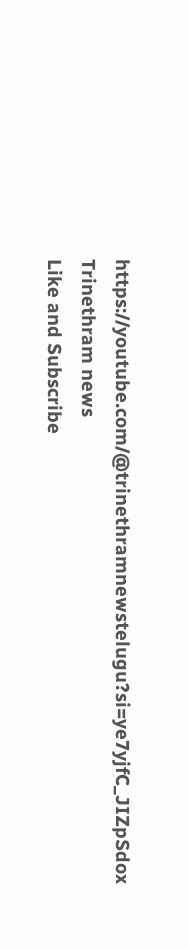https://youtube.com/@trinethramnewstelugu?si=ye7yjfC_JIZpSdox
Trinethram news
Like and Subscribe